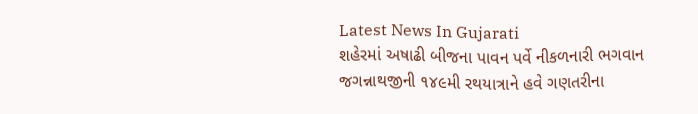Latest News In Gujarati
શહેરમાં અષાઢી બીજના પાવન પર્વે નીકળનારી ભગવાન જગન્નાથજીની ૧૪૯મી રથયાત્રાને હવે ગણતરીના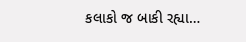કલાકો જ બાકી રહ્યા…